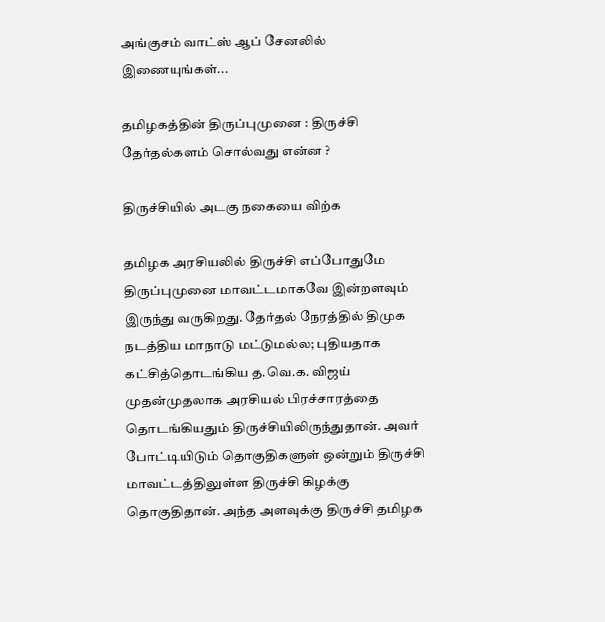அங்குசம் வாட்ஸ் ஆப் சேனலில் இணையுங்கள்...

தமிழகத்தின் திருப்புமுனை : திருச்சி தேர்தல்களம் சொல்வது என்ன ?

திருச்சியில் அடகு நகையை விற்க

தமிழக அரசியலில் திருச்சி எப்போதுமே திருப்புமுனை மாவட்டமாகவே இன்றளவும் இருந்து வருகிறது. தேர்தல் நேரத்தில் திமுக நடத்திய மாநாடு மட்டுமல்ல; புதியதாக கட்சித்தொடங்கிய த.வெ.க. விஜய் முதன்முதலாக அரசியல் பிரச்சாரத்தை தொடங்கியதும் திருச்சியிலிருந்துதான். அவர் போட்டியிடும் தொகுதிகளுள் ஒன்றும் திருச்சி மாவட்டத்திலுள்ள திருச்சி கிழக்கு தொகுதிதான். அந்த அளவுக்கு திருச்சி தமிழக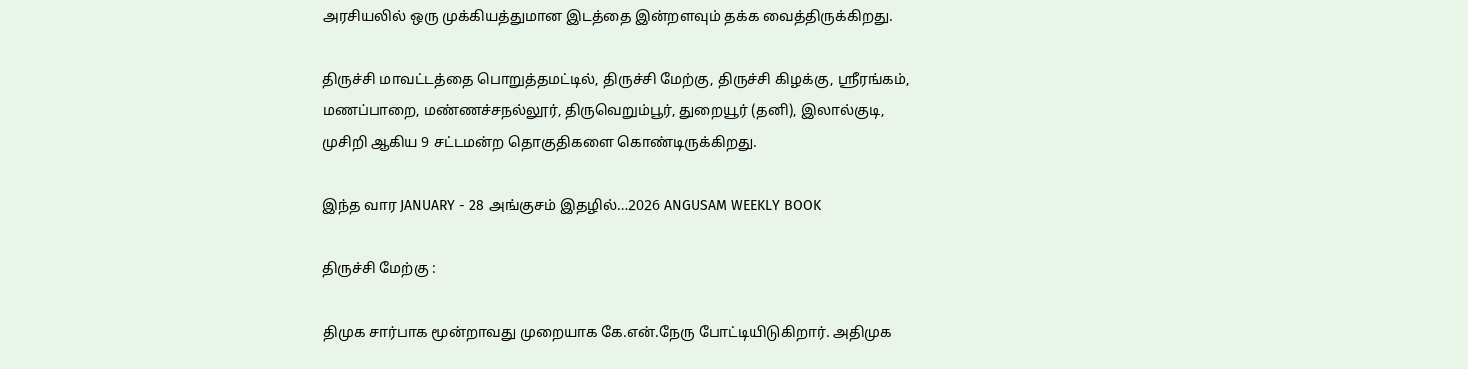அரசியலில் ஒரு முக்கியத்துமான இடத்தை இன்றளவும் தக்க வைத்திருக்கிறது.

திருச்சி மாவட்டத்தை பொறுத்தமட்டில், திருச்சி மேற்கு, திருச்சி கிழக்கு, ஸ்ரீரங்கம், மணப்பாறை, மண்ணச்சநல்லூர், திருவெறும்பூர், துறையூர் (தனி), இலால்குடி, முசிறி ஆகிய 9 சட்டமன்ற தொகுதிகளை கொண்டிருக்கிறது.

இந்த வார JANUARY - 28 அங்குசம் இதழில்…2026 ANGUSAM WEEKLY BOOK

திருச்சி மேற்கு :

திமுக சார்பாக மூன்றாவது முறையாக கே.என்.நேரு போட்டியிடுகிறார். அதிமுக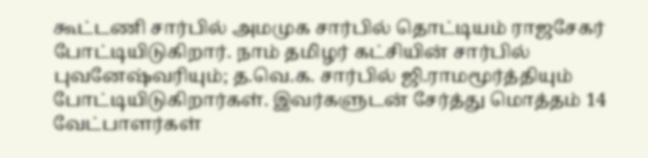கூட்டணி சார்பில் அமமுக சார்பில் தொட்டியம் ராஜசேகர் போட்டியிடுகிறார். நாம் தமிழர் கட்சியின் சார்பில் புவனேஷ்வரியும்; த.வெ.க. சார்பில் ஜி.ராமமூர்த்தியும் போட்டியிடுகிறார்கள். இவர்களுடன் சேர்த்து மொத்தம் 14 வேட்பாளர்கள்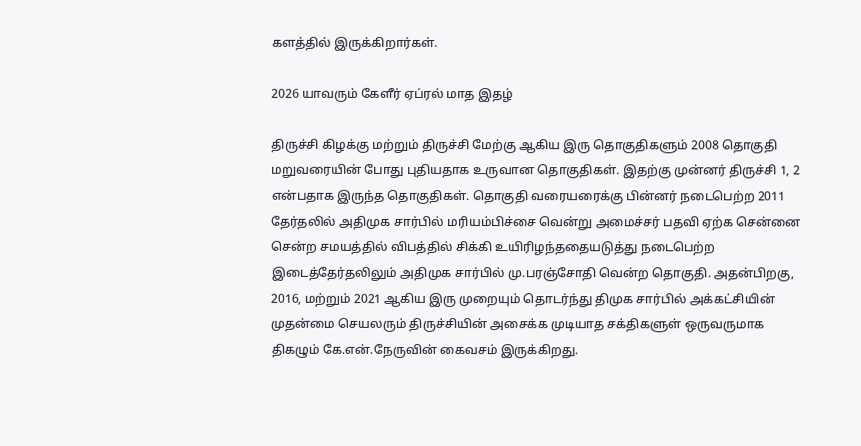களத்தில் இருக்கிறார்கள்.

2026 யாவரும் கேளீர் ஏப்ரல் மாத இதழ்

திருச்சி கிழக்கு மற்றும் திருச்சி மேற்கு ஆகிய இரு தொகுதிகளும் 2008 தொகுதி மறுவரையின் போது புதியதாக உருவான தொகுதிகள். இதற்கு முன்னர் திருச்சி 1, 2 என்பதாக இருந்த தொகுதிகள். தொகுதி வரையரைக்கு பின்னர் நடைபெற்ற 2011 தேர்தலில் அதிமுக சார்பில் மரியம்பிச்சை வென்று அமைச்சர் பதவி ஏற்க சென்னை சென்ற சமயத்தில் விபத்தில் சிக்கி உயிரிழந்ததையடுத்து நடைபெற்ற இடைத்தேர்தலிலும் அதிமுக சார்பில் மு.பரஞ்சோதி வென்ற தொகுதி. அதன்பிறகு, 2016, மற்றும் 2021 ஆகிய இரு முறையும் தொடர்ந்து திமுக சார்பில் அக்கட்சியின் முதன்மை செயலரும் திருச்சியின் அசைக்க முடியாத சக்திகளுள் ஒருவருமாக திகழும் கே.என்.நேருவின் கைவசம் இருக்கிறது.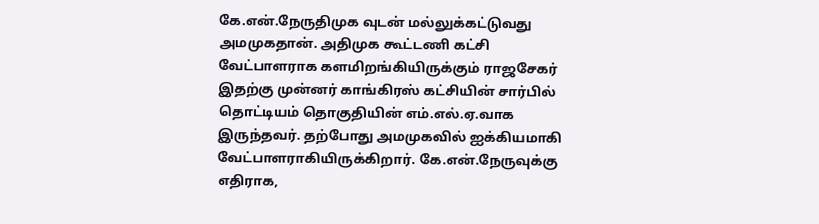கே.என்.நேருதிமுக வுடன் மல்லுக்கட்டுவது அமமுகதான். அதிமுக கூட்டணி கட்சி வேட்பாளராக களமிறங்கியிருக்கும் ராஜசேகர் இதற்கு முன்னர் காங்கிரஸ் கட்சியின் சார்பில் தொட்டியம் தொகுதியின் எம்.எல்.ஏ.வாக இருந்தவர். தற்போது அமமுகவில் ஐக்கியமாகி வேட்பாளராகியிருக்கிறார். கே.என்.நேருவுக்கு எதிராக,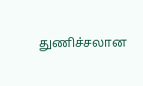துணிச்சலான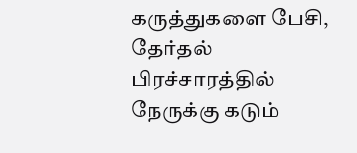கருத்துகளை பேசி, தேர்தல் பிரச்சாரத்தில் நேருக்கு கடும்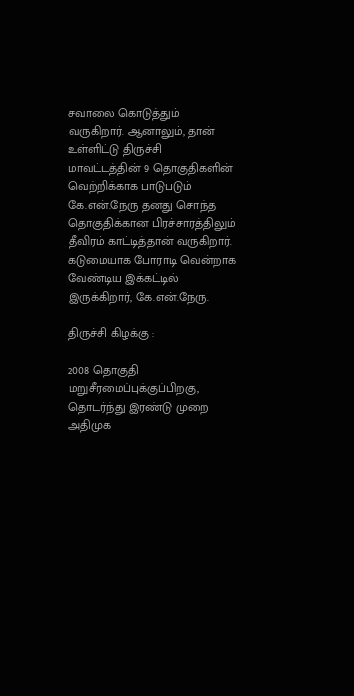சவாலை கொடுத்தும் வருகிறார். ஆனாலும், தான் உள்ளிட்டு திருச்சி மாவட்டத்தின் 9 தொகுதிகளின் வெற்றிக்காக பாடுபடும் கே.என்.நேரு தனது சொந்த தொகுதிக்கான பிரச்சாரத்திலும் தீவிரம் காட்டித்தான் வருகிறார். கடுமையாக போராடி வென்றாக வேண்டிய இக்கட்டில் இருக்கிறார், கே.என்.நேரு.

திருச்சி கிழக்கு :

2008 தொகுதி மறுசீரமைப்புக்குப்பிறகு, தொடர்ந்து இரண்டு முறை அதிமுக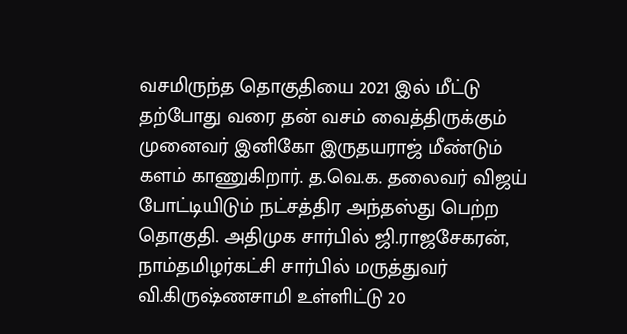வசமிருந்த தொகுதியை 2021 இல் மீட்டு தற்போது வரை தன் வசம் வைத்திருக்கும் முனைவர் இனிகோ இருதயராஜ் மீண்டும் களம் காணுகிறார். த.வெ.க. தலைவர் விஜய் போட்டியிடும் நட்சத்திர அந்தஸ்து பெற்ற தொகுதி. அதிமுக சார்பில் ஜி.ராஜசேகரன், நாம்தமிழர்கட்சி சார்பில் மருத்துவர் வி.கிருஷ்ணசாமி உள்ளிட்டு 20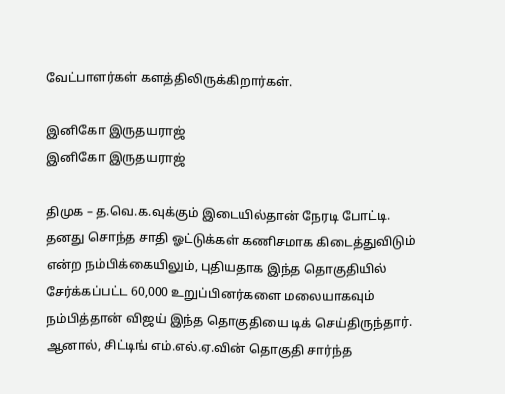வேட்பாளர்கள் களத்திலிருக்கிறார்கள்.

இனிகோ இருதயராஜ்
இனிகோ இருதயராஜ்

திமுக – த.வெ.க.வுக்கும் இடையில்தான் நேரடி போட்டி. தனது சொந்த சாதி ஓட்டுக்கள் கணிசமாக கிடைத்துவிடும் என்ற நம்பிக்கையிலும், புதியதாக இந்த தொகுதியில் சேர்க்கப்பட்ட 60,000 உறுப்பினர்களை மலையாகவும் நம்பித்தான் விஜய் இந்த தொகுதியை டிக் செய்திருந்தார். ஆனால், சிட்டிங் எம்.எல்.ஏ.வின் தொகுதி சார்ந்த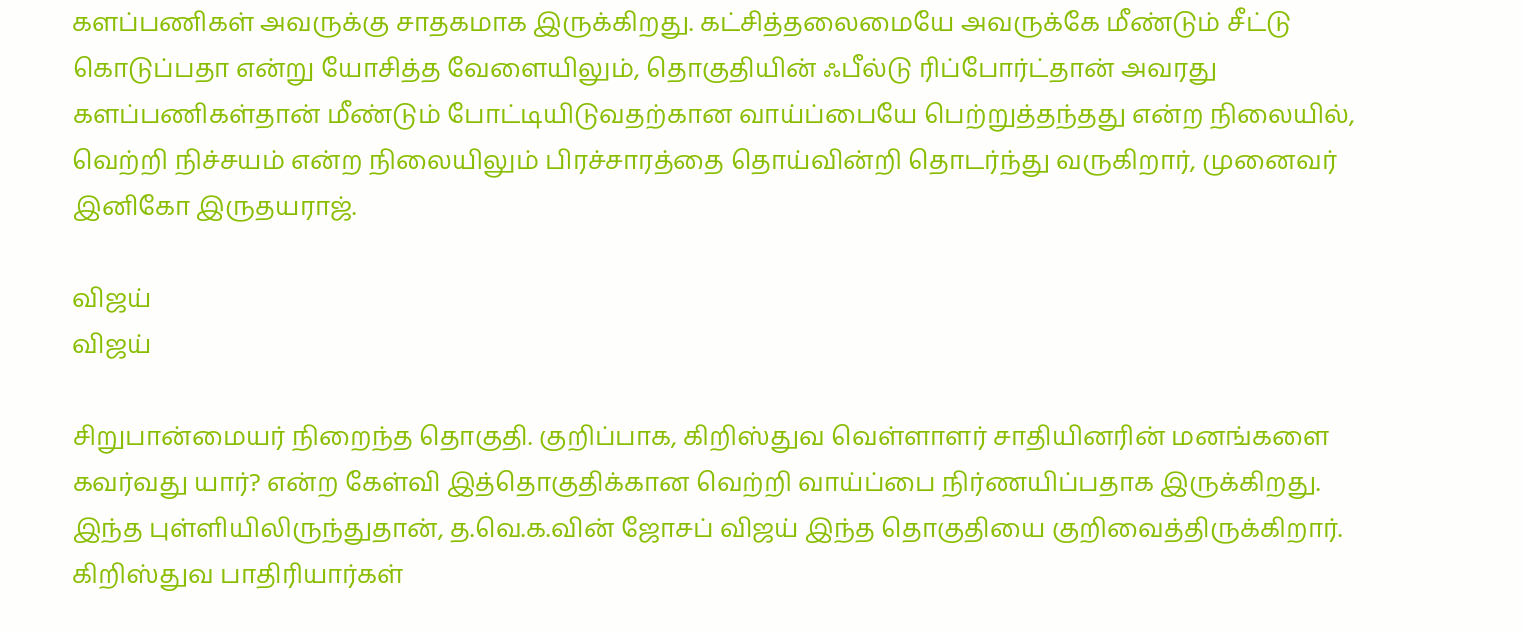களப்பணிகள் அவருக்கு சாதகமாக இருக்கிறது. கட்சித்தலைமையே அவருக்கே மீண்டும் சீட்டு கொடுப்பதா என்று யோசித்த வேளையிலும், தொகுதியின் ஃபீல்டு ரிப்போர்ட்தான் அவரது களப்பணிகள்தான் மீண்டும் போட்டியிடுவதற்கான வாய்ப்பையே பெற்றுத்தந்தது என்ற நிலையில், வெற்றி நிச்சயம் என்ற நிலையிலும் பிரச்சாரத்தை தொய்வின்றி தொடர்ந்து வருகிறார், முனைவர் இனிகோ இருதயராஜ்.

விஜய்
விஜய்

சிறுபான்மையர் நிறைந்த தொகுதி. குறிப்பாக, கிறிஸ்துவ வெள்ளாளர் சாதியினரின் மனங்களை கவர்வது யார்? என்ற கேள்வி இத்தொகுதிக்கான வெற்றி வாய்ப்பை நிர்ணயிப்பதாக இருக்கிறது. இந்த புள்ளியிலிருந்துதான், த.வெ.க.வின் ஜோசப் விஜய் இந்த தொகுதியை குறிவைத்திருக்கிறார். கிறிஸ்துவ பாதிரியார்கள்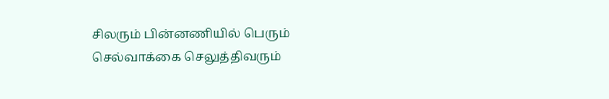சிலரும் பின்னணியில் பெரும் செல்வாக்கை செலுத்திவரும்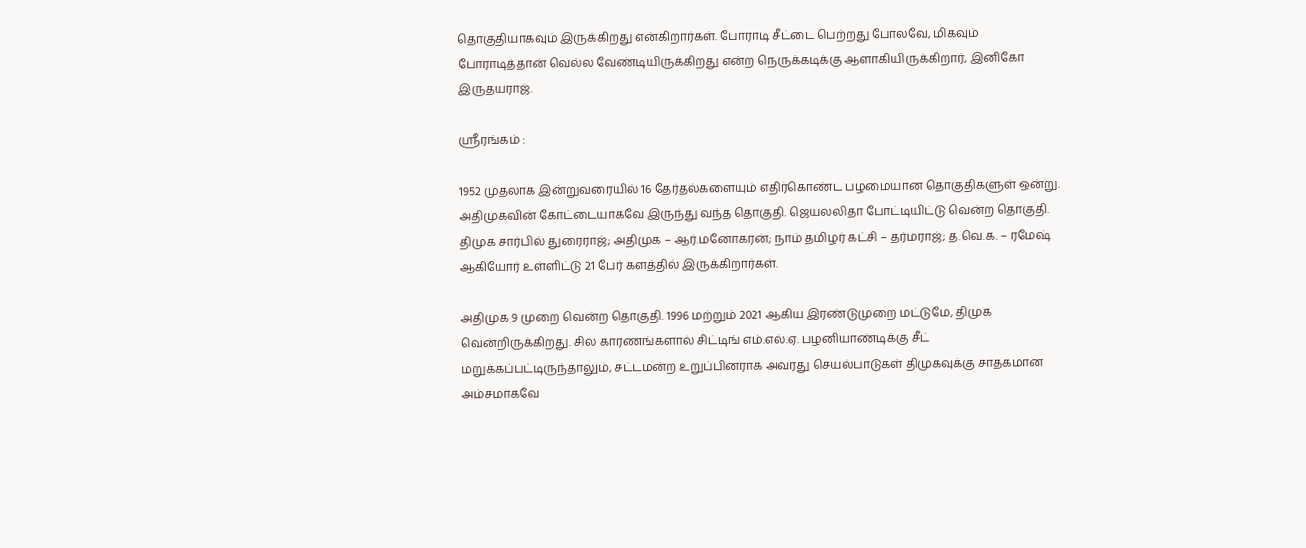தொகுதியாகவும் இருக்கிறது என்கிறார்கள். போராடி சீட்டை பெற்றது போலவே, மிகவும் போராடித்தான் வெல்ல வேண்டியிருக்கிறது என்ற நெருக்கடிக்கு ஆளாகியிருக்கிறார், இனிகோ இருதயராஜ்.

ஸ்ரீரங்கம் :

1952 முதலாக இன்றுவரையில் 16 தேர்தல்களையும் எதிர்கொண்ட பழமையான தொகுதிகளுள் ஒன்று. அதிமுகவின் கோட்டையாகவே இருந்து வந்த தொகுதி. ஜெயலலிதா போட்டியிட்டு வென்ற தொகுதி. திமுக சார்பில் துரைராஜ்; அதிமுக – ஆர்.மனோகரன்; நாம் தமிழர் கட்சி – தர்மராஜ்; த.வெ.க. – ரமேஷ் ஆகியோர் உள்ளிட்டு 21 பேர் களத்தில் இருக்கிறார்கள்.

அதிமுக 9 முறை வென்ற தொகுதி. 1996 மற்றும் 2021 ஆகிய இரண்டுமுறை மட்டுமே, திமுக வென்றிருக்கிறது. சில காரணங்களால் சிட்டிங் எம்.எல்.ஏ. பழனியாண்டிக்கு சீட் மறுக்கப்பட்டிருந்தாலும், சட்டமன்ற உறுப்பினராக அவரது செயல்பாடுகள் திமுகவுக்கு சாதகமான அம்சமாகவே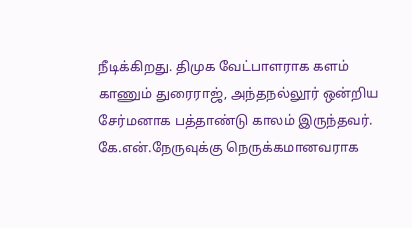நீடிக்கிறது. திமுக வேட்பாளராக களம் காணும் துரைராஜ், அந்தநல்லூர் ஒன்றிய சேர்மனாக பத்தாண்டு காலம் இருந்தவர். கே.என்.நேருவுக்கு நெருக்கமானவராக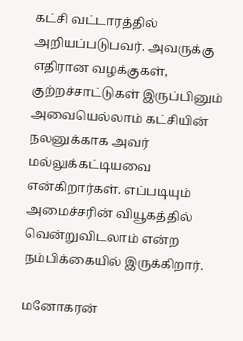கட்சி வட்டாரத்தில் அறியப்படுபவர். அவருக்கு எதிரான வழக்குகள், குற்றச்சாட்டுகள் இருப்பினும் அவையெல்லாம் கட்சியின் நலனுக்காக அவர் மல்லுக்கட்டியவை என்கிறார்கள். எப்படியும் அமைச்சரின் வியூகத்தில் வென்றுவிடலாம் என்ற நம்பிக்கையில் இருக்கிறார்.

மனோகரன்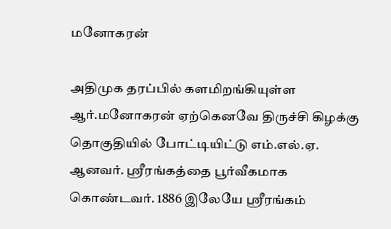மனோகரன்

அதிமுக தரப்பில் களமிறங்கியுள்ள ஆர்.மனோகரன் ஏற்கெனவே திருச்சி கிழக்கு தொகுதியில் போட்டியிட்டு எம்.எல்.ஏ. ஆனவர். ஸ்ரீரங்கத்தை பூர்வீகமாக கொண்டவர். 1886 இலேயே ஸ்ரீரங்கம்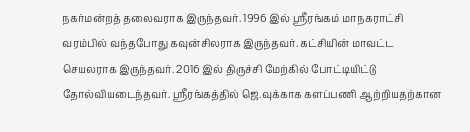நகர்மன்றத் தலைவராக இருந்தவர். 1996 இல் ஸ்ரீரங்கம் மாநகராட்சி வரம்பில் வந்தபோது கவுன்சிலராக இருந்தவர். கட்சியின் மாவட்ட செயலராக இருந்தவர். 2016 இல் திருச்சி மேற்கில் போட்டியிட்டு தோல்வியடைந்தவர். ஸ்ரீரங்கத்தில் ஜெ.வுக்காக களப்பணி ஆற்றியதற்கான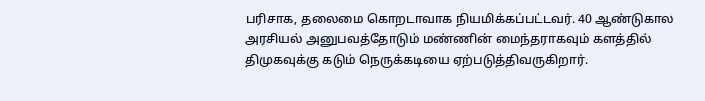பரிசாக, தலைமை கொறடாவாக நியமிக்கப்பட்டவர். 40 ஆண்டுகால அரசியல் அனுபவத்தோடும் மண்ணின் மைந்தராகவும் களத்தில் திமுகவுக்கு கடும் நெருக்கடியை ஏற்படுத்திவருகிறார்.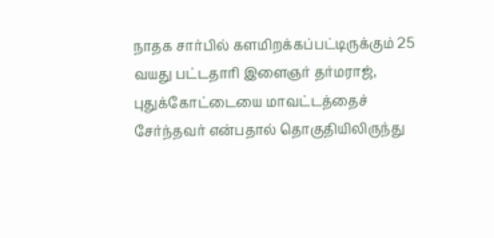நாதக சார்பில் களமிறக்கப்பட்டிருக்கும் 25 வயது பட்டதாரி இளைஞர் தர்மராஜ், புதுக்கோட்டையை மாவட்டத்தைச் சேர்ந்தவர் என்பதால் தொகுதியிலிருந்து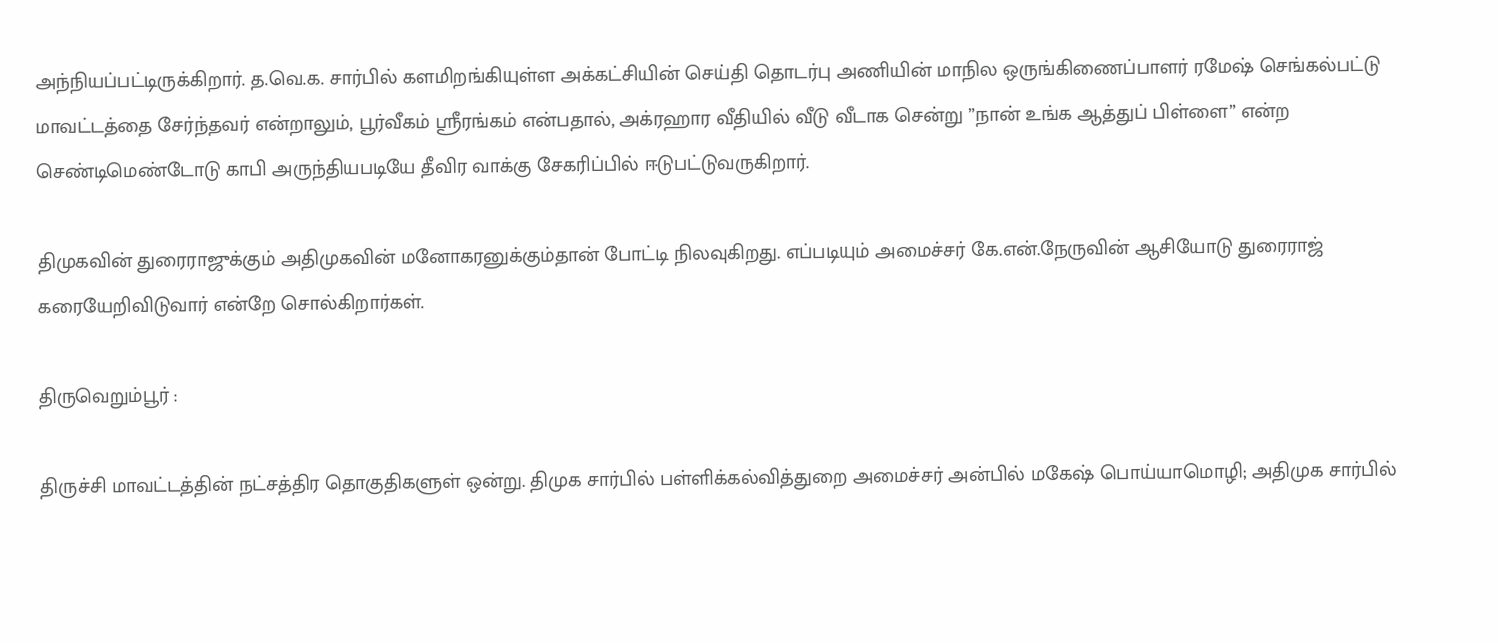அந்நியப்பட்டிருக்கிறார். த.வெ.க. சார்பில் களமிறங்கியுள்ள அக்கட்சியின் செய்தி தொடர்பு அணியின் மாநில ஒருங்கிணைப்பாளர் ரமேஷ் செங்கல்பட்டு மாவட்டத்தை சேர்ந்தவர் என்றாலும், பூர்வீகம் ஸ்ரீரங்கம் என்பதால், அக்ரஹார வீதியில் வீடு வீடாக சென்று ”நான் உங்க ஆத்துப் பிள்ளை” என்ற செண்டிமெண்டோடு காபி அருந்தியபடியே தீவிர வாக்கு சேகரிப்பில் ஈடுபட்டுவருகிறார்.

திமுகவின் துரைராஜுக்கும் அதிமுகவின் மனோகரனுக்கும்தான் போட்டி நிலவுகிறது. எப்படியும் அமைச்சர் கே.என்.நேருவின் ஆசியோடு துரைராஜ் கரையேறிவிடுவார் என்றே சொல்கிறார்கள்.

திருவெறும்பூர் :

திருச்சி மாவட்டத்தின் நட்சத்திர தொகுதிகளுள் ஒன்று. திமுக சார்பில் பள்ளிக்கல்வித்துறை அமைச்சர் அன்பில் மகேஷ் பொய்யாமொழி; அதிமுக சார்பில்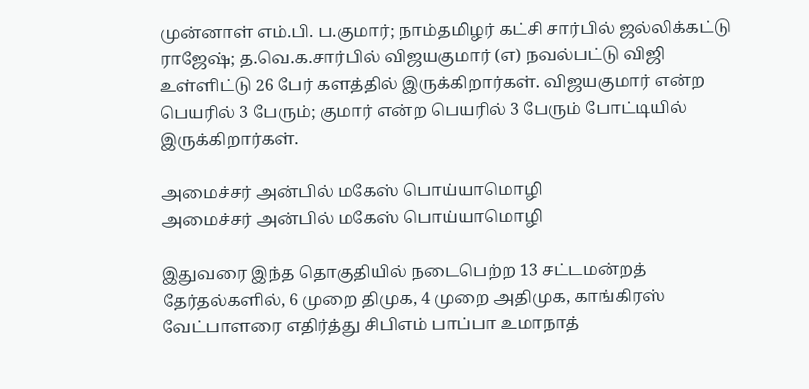முன்னாள் எம்.பி. ப.குமார்; நாம்தமிழர் கட்சி சார்பில் ஜல்லிக்கட்டு ராஜேஷ்; த.வெ.க.சார்பில் விஜயகுமார் (எ) நவல்பட்டு விஜி உள்ளிட்டு 26 பேர் களத்தில் இருக்கிறார்கள். விஜயகுமார் என்ற பெயரில் 3 பேரும்; குமார் என்ற பெயரில் 3 பேரும் போட்டியில் இருக்கிறார்கள்.

அமைச்சர் அன்பில் மகேஸ் பொய்யாமொழி
அமைச்சர் அன்பில் மகேஸ் பொய்யாமொழி

இதுவரை இந்த தொகுதியில் நடைபெற்ற 13 சட்டமன்றத் தேர்தல்களில், 6 முறை திமுக, 4 முறை அதிமுக, காங்கிரஸ் வேட்பாளரை எதிர்த்து சிபிஎம் பாப்பா உமாநாத்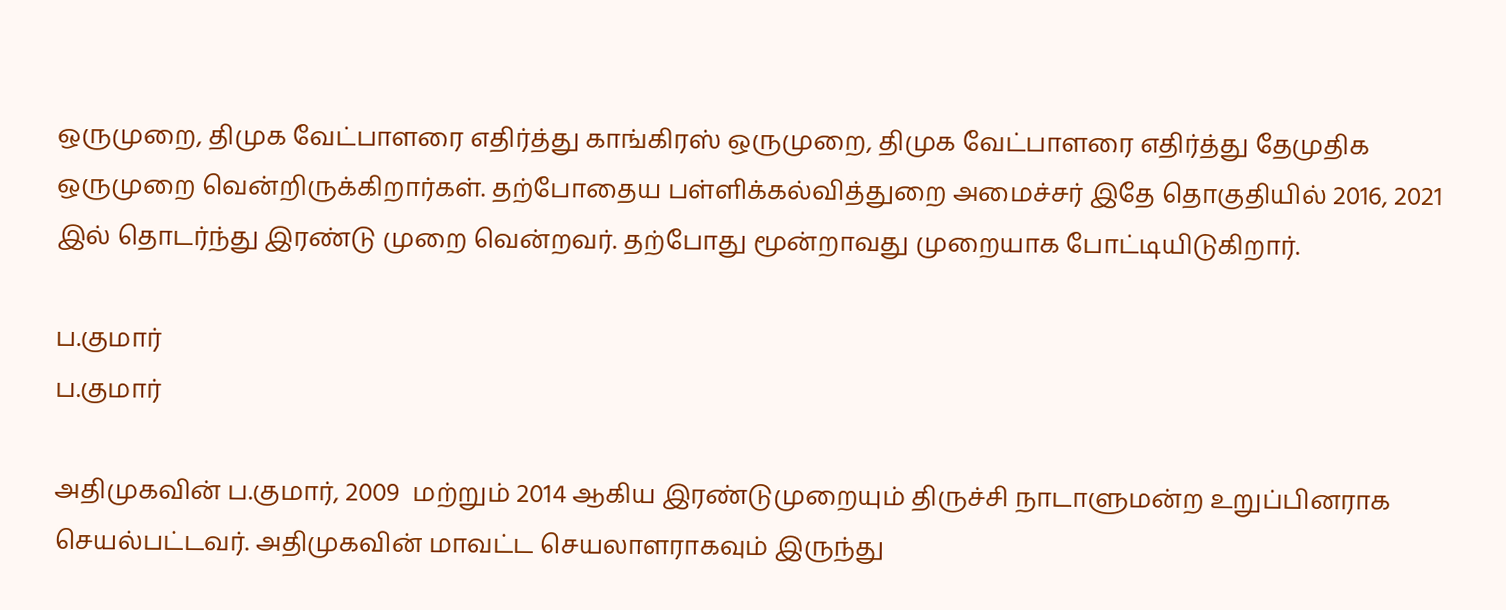ஒருமுறை, திமுக வேட்பாளரை எதிர்த்து காங்கிரஸ் ஒருமுறை, திமுக வேட்பாளரை எதிர்த்து தேமுதிக ஒருமுறை வென்றிருக்கிறார்கள். தற்போதைய பள்ளிக்கல்வித்துறை அமைச்சர் இதே தொகுதியில் 2016, 2021 இல் தொடர்ந்து இரண்டு முறை வென்றவர். தற்போது மூன்றாவது முறையாக போட்டியிடுகிறார்.

ப.குமார்
ப.குமார்

அதிமுகவின் ப.குமார், 2009  மற்றும் 2014 ஆகிய இரண்டுமுறையும் திருச்சி நாடாளுமன்ற உறுப்பினராக செயல்பட்டவர். அதிமுகவின் மாவட்ட செயலாளராகவும் இருந்து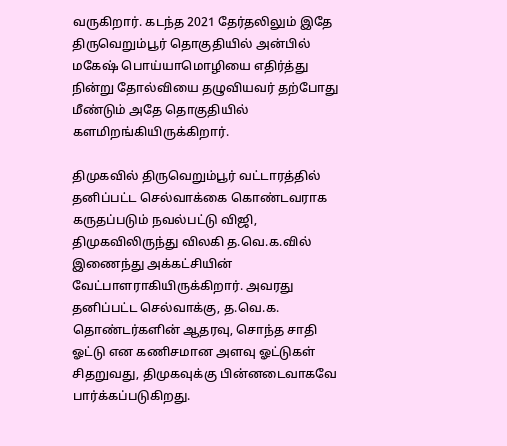வருகிறார். கடந்த 2021 தேர்தலிலும் இதே திருவெறும்பூர் தொகுதியில் அன்பில் மகேஷ் பொய்யாமொழியை எதிர்த்து நின்று தோல்வியை தழுவியவர் தற்போது மீண்டும் அதே தொகுதியில் களமிறங்கியிருக்கிறார்.

திமுகவில் திருவெறும்பூர் வட்டாரத்தில் தனிப்பட்ட செல்வாக்கை கொண்டவராக கருதப்படும் நவல்பட்டு விஜி, திமுகவிலிருந்து விலகி த.வெ.க.வில் இணைந்து அக்கட்சியின் வேட்பாளராகியிருக்கிறார். அவரது தனிப்பட்ட செல்வாக்கு, த.வெ.க. தொண்டர்களின் ஆதரவு, சொந்த சாதி ஓட்டு என கணிசமான அளவு ஓட்டுகள் சிதறுவது, திமுகவுக்கு பின்னடைவாகவே பார்க்கப்படுகிறது.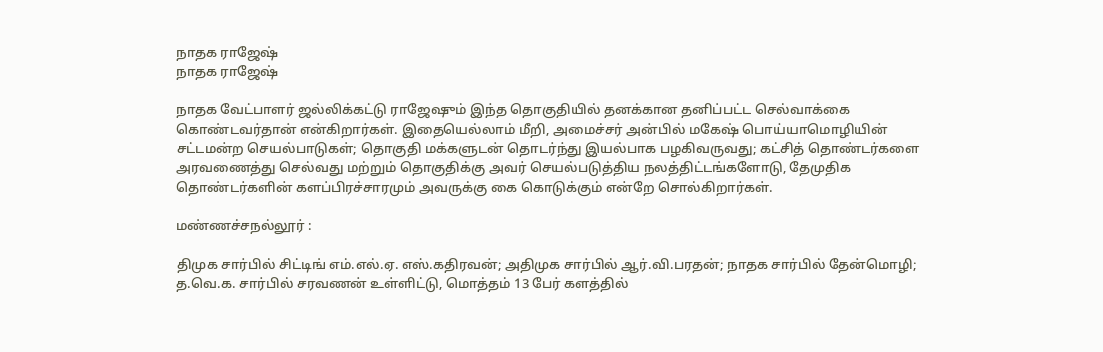நாதக ராஜேஷ்
நாதக ராஜேஷ்

நாதக வேட்பாளர் ஜல்லிக்கட்டு ராஜேஷும் இந்த தொகுதியில் தனக்கான தனிப்பட்ட செல்வாக்கை கொண்டவர்தான் என்கிறார்கள். இதையெல்லாம் மீறி, அமைச்சர் அன்பில் மகேஷ் பொய்யாமொழியின் சட்டமன்ற செயல்பாடுகள்; தொகுதி மக்களுடன் தொடர்ந்து இயல்பாக பழகிவருவது; கட்சித் தொண்டர்களை அரவணைத்து செல்வது மற்றும் தொகுதிக்கு அவர் செயல்படுத்திய நலத்திட்டங்களோடு, தேமுதிக தொண்டர்களின் களப்பிரச்சாரமும் அவருக்கு கை கொடுக்கும் என்றே சொல்கிறார்கள்.

மண்ணச்சநல்லூர் :

திமுக சார்பில் சிட்டிங் எம்.எல்.ஏ. எஸ்.கதிரவன்; அதிமுக சார்பில் ஆர்.வி.பரதன்; நாதக சார்பில் தேன்மொழி; த.வெ.க. சார்பில் சரவணன் உள்ளிட்டு, மொத்தம் 13 பேர் களத்தில்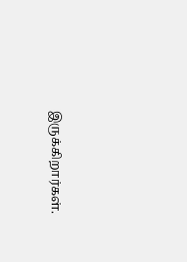இருக்கிறார்கள்.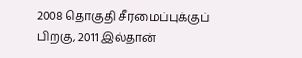2008 தொகுதி சீரமைப்புக்குப் பிறகு, 2011 இல்தான்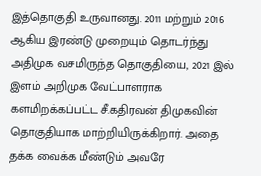இத்தொகுதி உருவானது. 2011 மற்றும் 2016 ஆகிய இரண்டு முறையும் தொடர்ந்து அதிமுக வசமிருந்த தொகுதியை, 2021 இல் இளம் அறிமுக வேட்பாளராக களமிறக்கப்பட்ட சீ.கதிரவன் திமுகவின் தொகுதியாக மாற்றியிருக்கிறார். அதை தக்க வைக்க மீண்டும் அவரே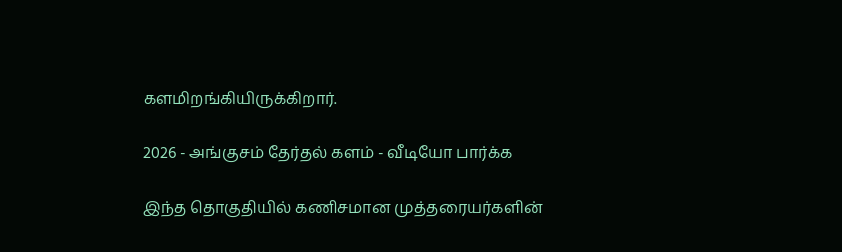களமிறங்கியிருக்கிறார்.

2026 - அங்குசம் தேர்தல் களம் - வீடியோ பார்க்க

இந்த தொகுதியில் கணிசமான முத்தரையர்களின்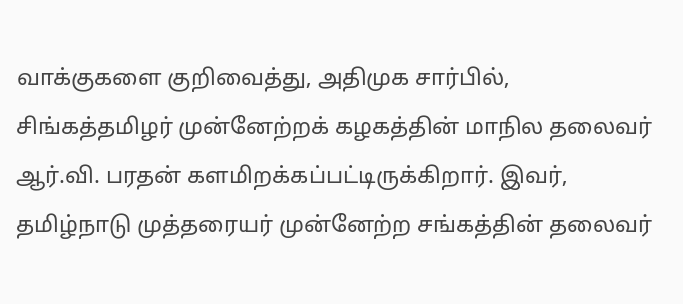வாக்குகளை குறிவைத்து, அதிமுக சார்பில், சிங்கத்தமிழர் முன்னேற்றக் கழகத்தின் மாநில தலைவர் ஆர்.வி. பரதன் களமிறக்கப்பட்டிருக்கிறார். இவர், தமிழ்நாடு முத்தரையர் முன்னேற்ற சங்கத்தின் தலைவர்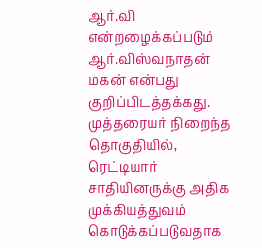ஆர்.வி என்றழைக்கப்படும் ஆர்.விஸ்வநாதன் மகன் என்பது குறிப்பிடத்தக்கது. முத்தரையர் நிறைந்த தொகுதியில், ரெட்டியார் சாதியினருக்கு அதிக முக்கியத்துவம் கொடுக்கப்படுவதாக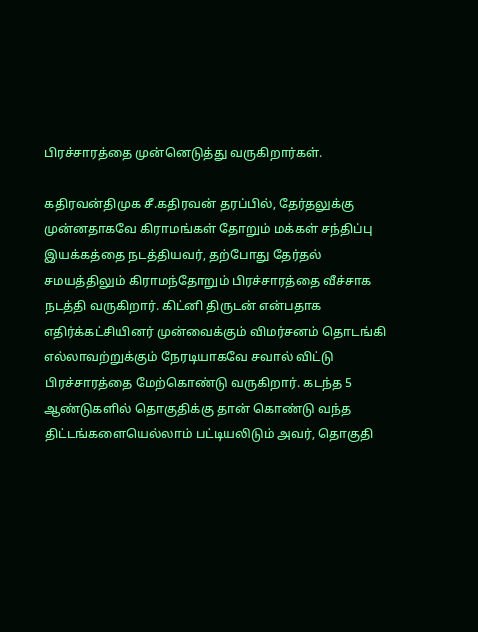பிரச்சாரத்தை முன்னெடுத்து வருகிறார்கள்.

கதிரவன்திமுக சீ.கதிரவன் தரப்பில், தேர்தலுக்கு முன்னதாகவே கிராமங்கள் தோறும் மக்கள் சந்திப்பு இயக்கத்தை நடத்தியவர், தற்போது தேர்தல் சமயத்திலும் கிராமந்தோறும் பிரச்சாரத்தை வீச்சாக நடத்தி வருகிறார். கிட்னி திருடன் என்பதாக எதிர்க்கட்சியினர் முன்வைக்கும் விமர்சனம் தொடங்கி எல்லாவற்றுக்கும் நேரடியாகவே சவால் விட்டு பிரச்சாரத்தை மேற்கொண்டு வருகிறார். கடந்த 5 ஆண்டுகளில் தொகுதிக்கு தான் கொண்டு வந்த திட்டங்களையெல்லாம் பட்டியலிடும் அவர், தொகுதி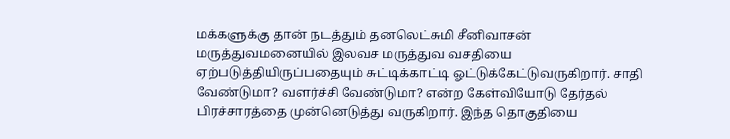மக்களுக்கு தான் நடத்தும் தனலெட்சுமி சீனிவாசன் மருத்துவமனையில் இலவச மருத்துவ வசதியை ஏற்படுத்தியிருப்பதையும் சுட்டிக்காட்டி ஓட்டுக்கேட்டுவருகிறார். சாதி வேண்டுமா? வளர்ச்சி வேண்டுமா? என்ற கேள்வியோடு தேர்தல் பிரச்சாரத்தை முன்னெடுத்து வருகிறார். இந்த தொகுதியை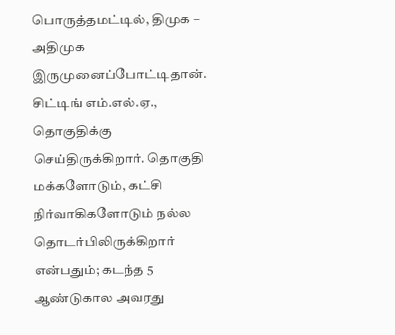பொருத்தமட்டில், திமுக – அதிமுக இருமுனைப்போட்டிதான். சிட்டிங் எம்.எல்.ஏ., தொகுதிக்கு செய்திருக்கிறார். தொகுதி மக்களோடும், கட்சி நிர்வாகிகளோடும் நல்ல தொடர்பிலிருக்கிறார் என்பதும்; கடந்த 5 ஆண்டுகால அவரது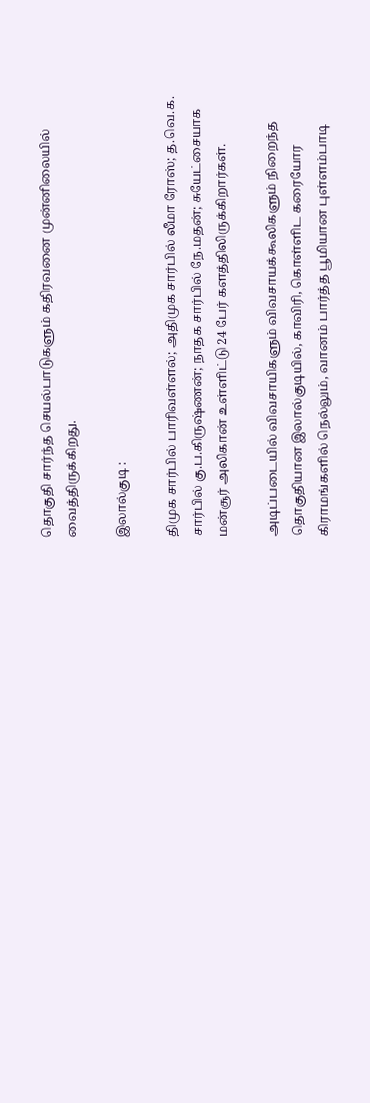தொகுதி சார்ந்த செயல்பாடுகளும் கதிரவனை முன்னிலையில் வைத்திருக்கிறது.

இலால்குடி :

திமுக சார்பில் பாரிவள்ளல்; அதிமுக சார்பில் லீமா ரோஸ்; த.வெ.க. சார்பில் கு.ப.கிருஷ்ணன்; நாதக சார்பில் நே.மதன்; சுயேட்சையாக மன்சூர் அலிகான் உள்ளிட்டு 24 பேர் களத்திலிருக்கிறார்கள்.

அடிப்படையில் விவசாயிகளும் விவசாயக்கூலிகளும் நிறைந்த தொகுதியான இலால்குடியில், காவிரி, கொள்ளிட கரையோர கிராமங்களில் நெல்லும், வானம் பார்த்த பூமியான புள்ளம்பாடி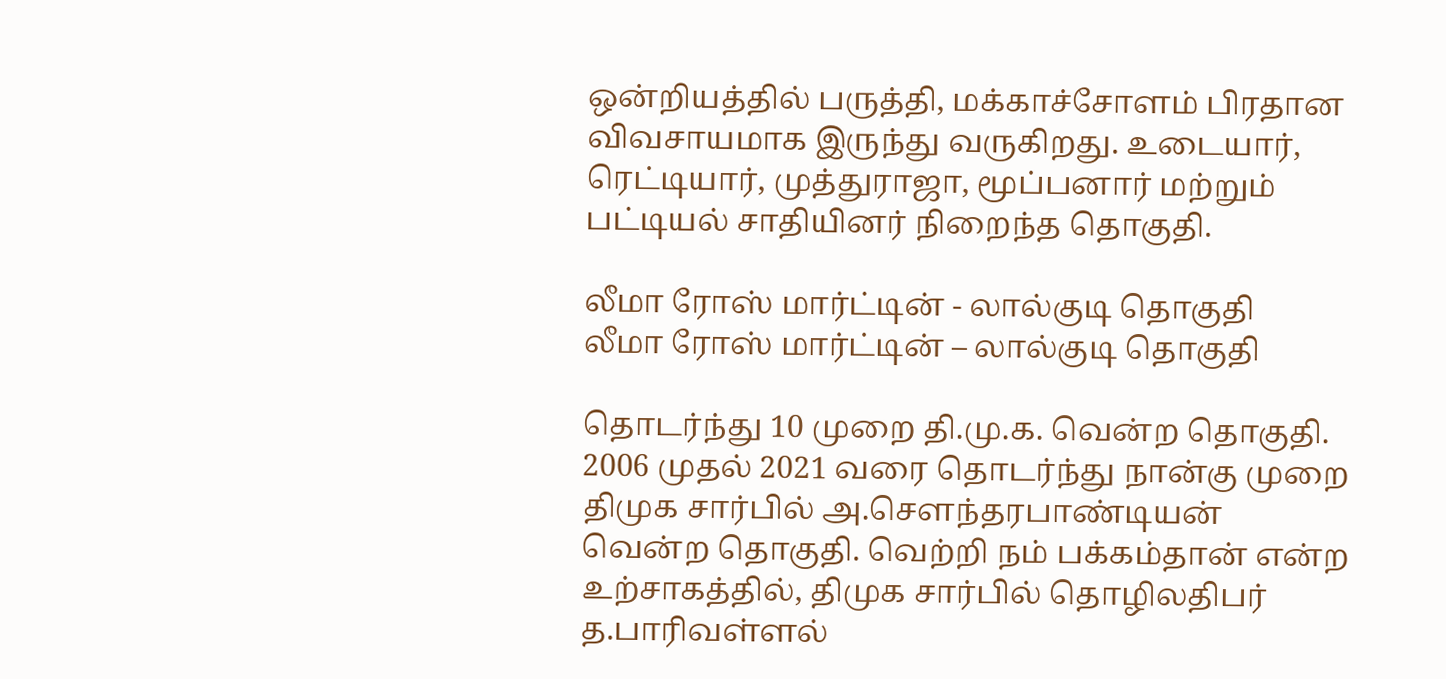ஒன்றியத்தில் பருத்தி, மக்காச்சோளம் பிரதான விவசாயமாக இருந்து வருகிறது. உடையார், ரெட்டியார், முத்துராஜா, மூப்பனார் மற்றும் பட்டியல் சாதியினர் நிறைந்த தொகுதி.

லீமா ரோஸ் மார்ட்டின் - லால்குடி தொகுதி
லீமா ரோஸ் மார்ட்டின் – லால்குடி தொகுதி

தொடர்ந்து 10 முறை தி.மு.க. வென்ற தொகுதி. 2006 முதல் 2021 வரை தொடர்ந்து நான்கு முறை திமுக சார்பில் அ.சௌந்தரபாண்டியன் வென்ற தொகுதி. வெற்றி நம் பக்கம்தான் என்ற உற்சாகத்தில், திமுக சார்பில் தொழிலதிபர் த.பாரிவள்ளல்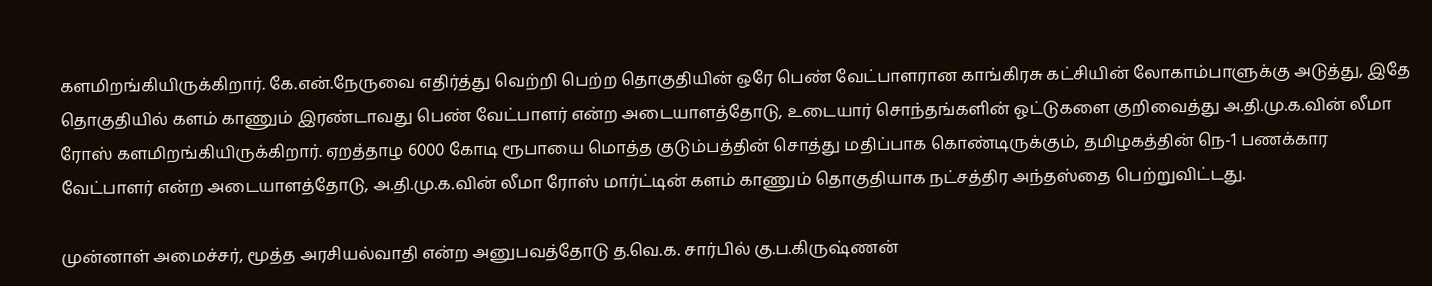களமிறங்கியிருக்கிறார். கே.என்.நேருவை எதிர்த்து வெற்றி பெற்ற தொகுதியின் ஒரே பெண் வேட்பாளரான காங்கிரசு கட்சியின் லோகாம்பாளுக்கு அடுத்து, இதே தொகுதியில் களம் காணும் இரண்டாவது பெண் வேட்பாளர் என்ற அடையாளத்தோடு, உடையார் சொந்தங்களின் ஓட்டுகளை குறிவைத்து அ.தி.மு.க.வின் லீமா ரோஸ் களமிறங்கியிருக்கிறார். ஏறத்தாழ 6000 கோடி ரூபாயை மொத்த குடும்பத்தின் சொத்து மதிப்பாக கொண்டிருக்கும், தமிழகத்தின் நெ-1 பணக்கார வேட்பாளர் என்ற அடையாளத்தோடு, அ.தி.மு.க.வின் லீமா ரோஸ் மார்ட்டின் களம் காணும் தொகுதியாக நட்சத்திர அந்தஸ்தை பெற்றுவிட்டது.

முன்னாள் அமைச்சர், மூத்த அரசியல்வாதி என்ற அனுபவத்தோடு த.வெ.க. சார்பில் கு.ப.கிருஷ்ணன்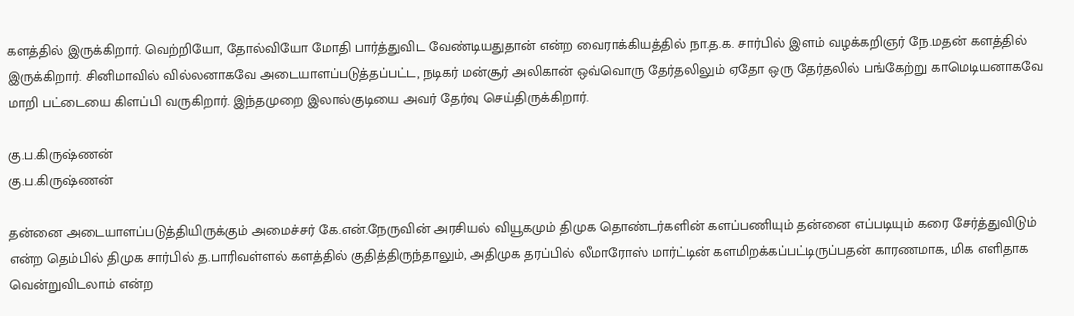களத்தில் இருக்கிறார். வெற்றியோ, தோல்வியோ மோதி பார்த்துவிட வேண்டியதுதான் என்ற வைராக்கியத்தில் நா.த.க. சார்பில் இளம் வழக்கறிஞர் நே.மதன் களத்தில் இருக்கிறார். சினிமாவில் வில்லனாகவே அடையாளப்படுத்தப்பட்ட, நடிகர் மன்சூர் அலிகான் ஒவ்வொரு தேர்தலிலும் ஏதோ ஒரு தேர்தலில் பங்கேற்று காமெடியனாகவே மாறி பட்டையை கிளப்பி வருகிறார். இந்தமுறை இலால்குடியை அவர் தேர்வு செய்திருக்கிறார்.

கு.ப.கிருஷ்ணன்
கு.ப.கிருஷ்ணன்

தன்னை அடையாளப்படுத்தியிருக்கும் அமைச்சர் கே.என்.நேருவின் அரசியல் வியூகமும் திமுக தொண்டர்களின் களப்பணியும் தன்னை எப்படியும் கரை சேர்த்துவிடும் என்ற தெம்பில் திமுக சார்பில் த.பாரிவள்ளல் களத்தில் குதித்திருந்தாலும், அதிமுக தரப்பில் லீமாரோஸ் மார்ட்டின் களமிறக்கப்பட்டிருப்பதன் காரணமாக, மிக எளிதாக வென்றுவிடலாம் என்ற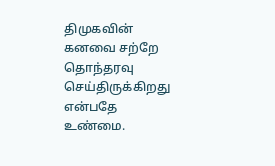திமுகவின் கனவை சற்றே தொந்தரவு செய்திருக்கிறது என்பதே உண்மை.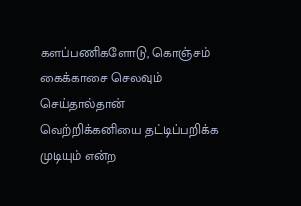களப்பணிகளோடு, கொஞ்சம் கைக்காசை செலவும் செய்தால்தான் வெற்றிக்கனியை தட்டிப்பறிக்க முடியும் என்ற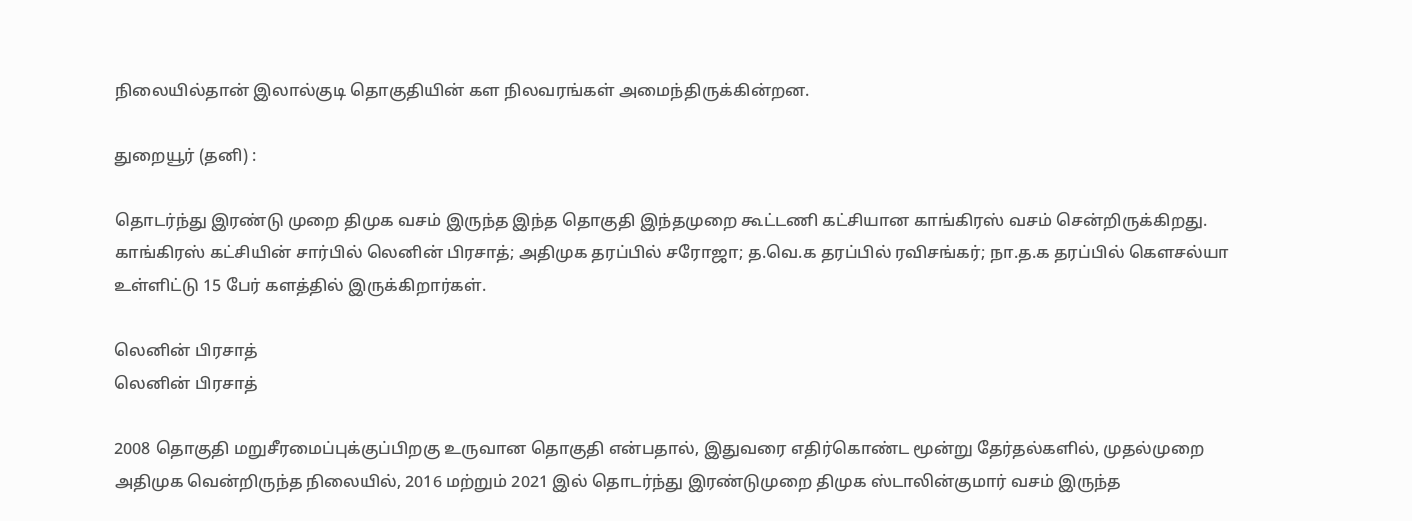நிலையில்தான் இலால்குடி தொகுதியின் கள நிலவரங்கள் அமைந்திருக்கின்றன.

துறையூர் (தனி) :

தொடர்ந்து இரண்டு முறை திமுக வசம் இருந்த இந்த தொகுதி இந்தமுறை கூட்டணி கட்சியான காங்கிரஸ் வசம் சென்றிருக்கிறது. காங்கிரஸ் கட்சியின் சார்பில் லெனின் பிரசாத்; அதிமுக தரப்பில் சரோஜா; த.வெ.க தரப்பில் ரவிசங்கர்; நா.த.க தரப்பில் கௌசல்யா உள்ளிட்டு 15 பேர் களத்தில் இருக்கிறார்கள்.

லெனின் பிரசாத்
லெனின் பிரசாத்

2008 தொகுதி மறுசீரமைப்புக்குப்பிறகு உருவான தொகுதி என்பதால், இதுவரை எதிர்கொண்ட மூன்று தேர்தல்களில், முதல்முறை அதிமுக வென்றிருந்த நிலையில், 2016 மற்றும் 2021 இல் தொடர்ந்து இரண்டுமுறை திமுக ஸ்டாலின்குமார் வசம் இருந்த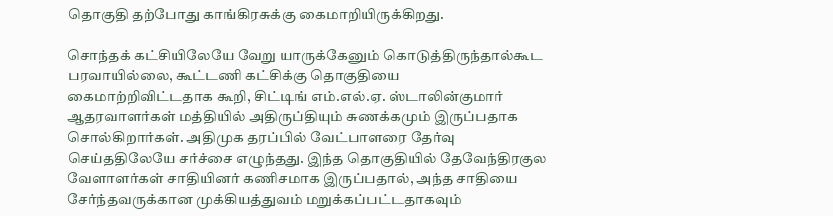தொகுதி தற்போது காங்கிரசுக்கு கைமாறியிருக்கிறது.

சொந்தக் கட்சியிலேயே வேறு யாருக்கேனும் கொடுத்திருந்தால்கூட பரவாயில்லை, கூட்டணி கட்சிக்கு தொகுதியை  கைமாற்றிவிட்டதாக கூறி, சிட்டிங் எம்.எல்.ஏ. ஸ்டாலின்குமார் ஆதரவாளர்கள் மத்தியில் அதிருப்தியும் சுணக்கமும் இருப்பதாக சொல்கிறார்கள். அதிமுக தரப்பில் வேட்பாளரை தேர்வு செய்ததிலேயே சர்ச்சை எழுந்தது. இந்த தொகுதியில் தேவேந்திரகுல வேளாளர்கள் சாதியினர் கணிசமாக இருப்பதால், அந்த சாதியை சேர்ந்தவருக்கான முக்கியத்துவம் மறுக்கப்பட்டதாகவும்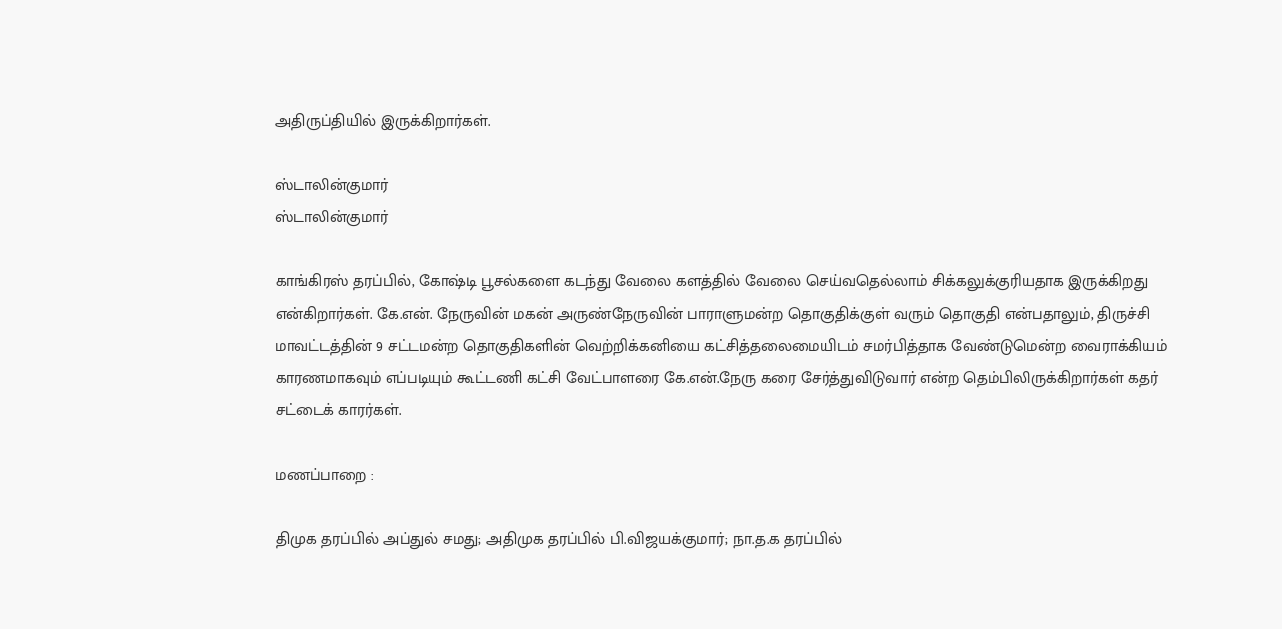அதிருப்தியில் இருக்கிறார்கள்.

ஸ்டாலின்குமார்
ஸ்டாலின்குமார்

காங்கிரஸ் தரப்பில், கோஷ்டி பூசல்களை கடந்து வேலை களத்தில் வேலை செய்வதெல்லாம் சிக்கலுக்குரியதாக இருக்கிறது என்கிறார்கள். கே.என். நேருவின் மகன் அருண்நேருவின் பாராளுமன்ற தொகுதிக்குள் வரும் தொகுதி என்பதாலும், திருச்சி மாவட்டத்தின் 9 சட்டமன்ற தொகுதிகளின் வெற்றிக்கனியை கட்சித்தலைமையிடம் சமர்பித்தாக வேண்டுமென்ற வைராக்கியம் காரணமாகவும் எப்படியும் கூட்டணி கட்சி வேட்பாளரை கே.என்.நேரு கரை சேர்த்துவிடுவார் என்ற தெம்பிலிருக்கிறார்கள் கதர் சட்டைக் காரர்கள்.

மணப்பாறை :

திமுக தரப்பில் அப்துல் சமது; அதிமுக தரப்பில் பி.விஜயக்குமார்; நா.த.க தரப்பில்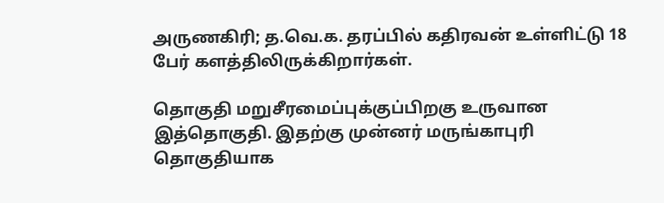அருணகிரி; த.வெ.க. தரப்பில் கதிரவன் உள்ளிட்டு 18 பேர் களத்திலிருக்கிறார்கள்.

தொகுதி மறுசீரமைப்புக்குப்பிறகு உருவான இத்தொகுதி. இதற்கு முன்னர் மருங்காபுரி தொகுதியாக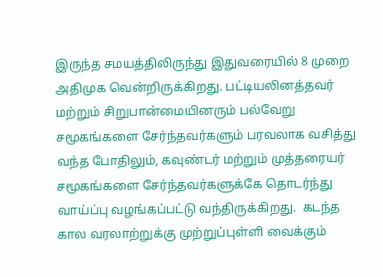இருந்த சமயத்திலிருந்து இதுவரையில் 8 முறை அதிமுக வென்றிருக்கிறது. பட்டியலினத்தவர் மற்றும் சிறுபான்மையினரும் பல்வேறு சமூகங்களை சேர்ந்தவர்களும் பரவலாக வசித்து வந்த போதிலும், கவுண்டர் மற்றும் முத்தரையர் சமூகங்களை சேர்ந்தவர்களுக்கே தொடர்ந்து வாய்ப்பு வழங்கப்பட்டு வந்திருக்கிறது.  கடந்த கால வரலாற்றுக்கு முற்றுப்புள்ளி வைக்கும்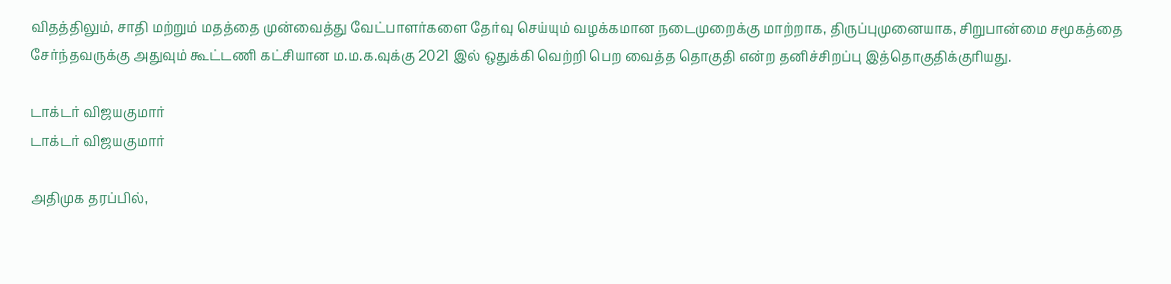விதத்திலும், சாதி மற்றும் மதத்தை முன்வைத்து வேட்பாளர்களை தேர்வு செய்யும் வழக்கமான நடைமுறைக்கு மாற்றாக, திருப்புமுனையாக, சிறுபான்மை சமூகத்தை சேர்ந்தவருக்கு அதுவும் கூட்டணி கட்சியான ம.ம.க.வுக்கு 2021 இல் ஒதுக்கி வெற்றி பெற வைத்த தொகுதி என்ற தனிச்சிறப்பு இத்தொகுதிக்குரியது.

டாக்டர் விஜயகுமார்
டாக்டர் விஜயகுமார்

அதிமுக தரப்பில்,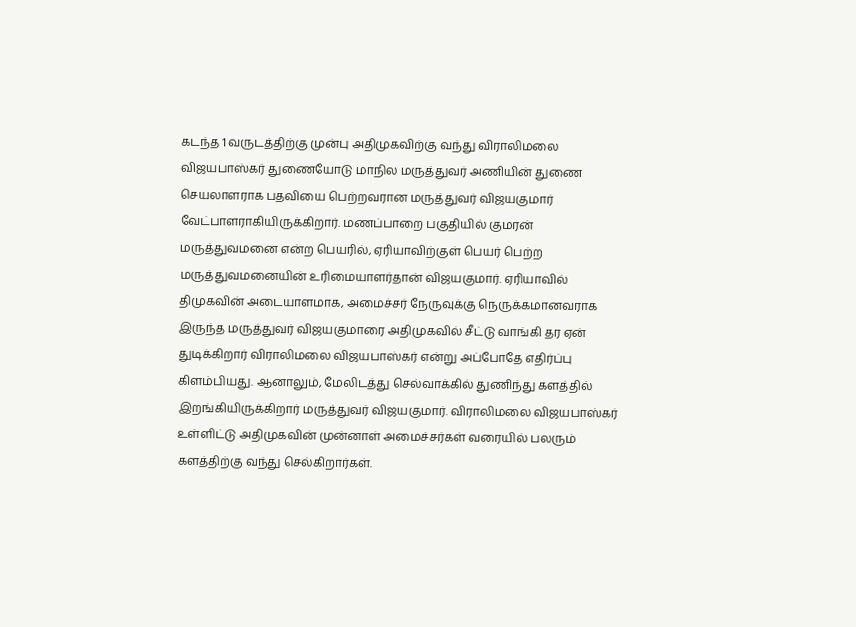கடந்த 1 வருடத்திற்கு முன்பு அதிமுகவிற்கு வந்து விராலிமலை விஜயபாஸ்கர் துணையோடு மாநில மருத்துவர் அணியின் துணை செயலாளராக பதவியை பெற்றவரான மருத்துவர் விஜயகுமார் வேட்பாளராகியிருக்கிறார். மணப்பாறை பகுதியில் குமரன் மருத்துவமனை என்ற பெயரில், ஏரியாவிற்குள் பெயர் பெற்ற மருத்துவமனையின் உரிமையாளர்தான் விஜயகுமார். ஏரியாவில் திமுகவின் அடையாளமாக, அமைச்சர் நேருவுக்கு நெருக்கமானவராக இருந்த மருத்துவர் விஜயகுமாரை அதிமுகவில் சீட்டு வாங்கி தர ஏன் துடிக்கிறார் விராலிமலை விஜயபாஸ்கர் என்று அப்போதே எதிர்ப்பு கிளம்பியது. ஆனாலும், மேலிடத்து செல்வாக்கில் துணிந்து களத்தில் இறங்கியிருக்கிறார் மருத்துவர் விஜயகுமார். விராலிமலை விஜயபாஸ்கர் உள்ளிட்டு அதிமுகவின் முன்னாள் அமைச்சர்கள் வரையில் பலரும் களத்திற்கு வந்து செல்கிறார்கள்.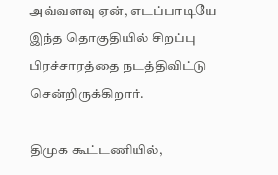அவ்வளவு ஏன், எடப்பாடியே இந்த தொகுதியில் சிறப்பு பிரச்சாரத்தை நடத்திவிட்டு சென்றிருக்கிறார்.

திமுக கூட்டணியில்,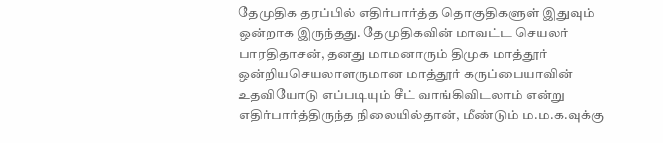தேமுதிக தரப்பில் எதிர்பார்த்த தொகுதிகளுள் இதுவும் ஒன்றாக இருந்தது. தேமுதிகவின் மாவட்ட செயலர் பாரதிதாசன், தனது மாமனாரும் திமுக மாத்தூர் ஒன்றியசெயலாளருமான மாத்தூர் கருப்பையாவின் உதவியோடு எப்படியும் சீட் வாங்கிவிடலாம் என்று எதிர்பார்த்திருந்த நிலையில்தான், மீண்டும் ம.ம.க.வுக்கு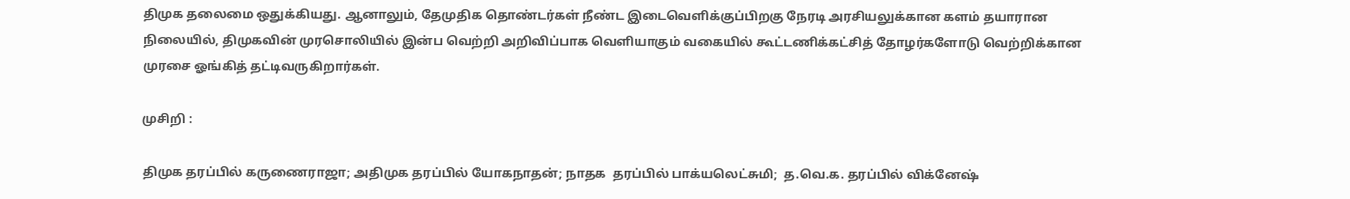திமுக தலைமை ஒதுக்கியது. ஆனாலும், தேமுதிக தொண்டர்கள் நீண்ட இடைவெளிக்குப்பிறகு நேரடி அரசியலுக்கான களம் தயாரான நிலையில், திமுகவின் முரசொலியில் இன்ப வெற்றி அறிவிப்பாக வெளியாகும் வகையில் கூட்டணிக்கட்சித் தோழர்களோடு வெற்றிக்கான முரசை ஓங்கித் தட்டிவருகிறார்கள்.

முசிறி :

திமுக தரப்பில் கருணைராஜா; அதிமுக தரப்பில் யோகநாதன்; நாதக  தரப்பில் பாக்யலெட்சுமி;  த.வெ.க. தரப்பில் விக்னேஷ்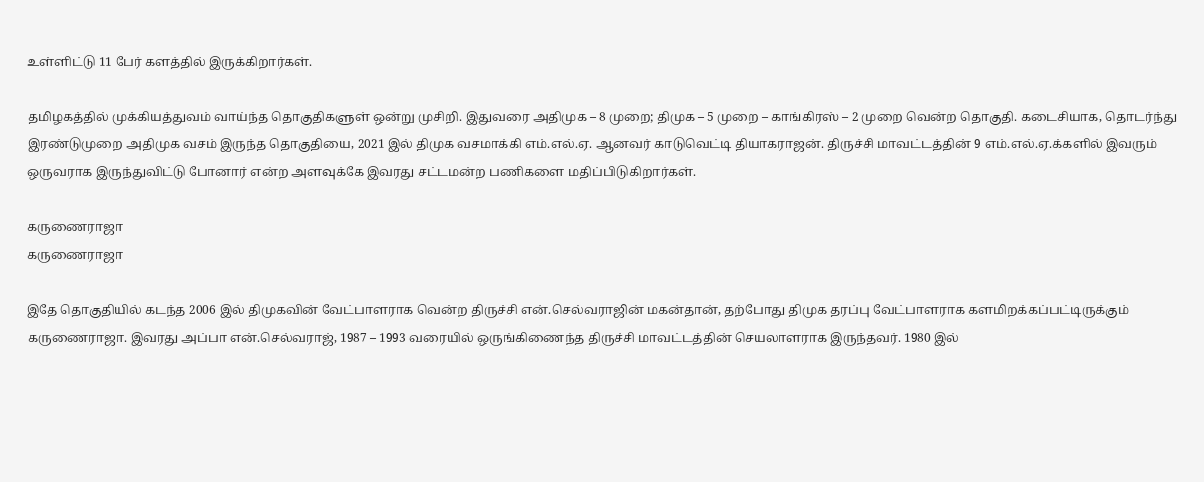உள்ளிட்டு 11 பேர் களத்தில் இருக்கிறார்கள்.

தமிழகத்தில் முக்கியத்துவம் வாய்ந்த தொகுதிகளுள் ஒன்று முசிறி. இதுவரை அதிமுக – 8 முறை; திமுக – 5 முறை – காங்கிரஸ் – 2 முறை வென்ற தொகுதி. கடைசியாக, தொடர்ந்து இரண்டுமுறை அதிமுக வசம் இருந்த தொகுதியை, 2021 இல் திமுக வசமாக்கி எம்.எல்.ஏ. ஆனவர் காடுவெட்டி தியாகராஜன். திருச்சி மாவட்டத்தின் 9 எம்.எல்.ஏ.க்களில் இவரும் ஒருவராக இருந்துவிட்டு போனார் என்ற அளவுக்கே இவரது சட்டமன்ற பணிகளை மதிப்பிடுகிறார்கள்.

கருணைராஜா
கருணைராஜா

இதே தொகுதியில் கடந்த 2006 இல் திமுகவின் வேட்பாளராக வென்ற திருச்சி என்.செல்வராஜின் மகன்தான், தற்போது திமுக தரப்பு வேட்பாளராக களமிறக்கப்பட்டிருக்கும் கருணைராஜா. இவரது அப்பா என்.செல்வராஜ், 1987 – 1993 வரையில் ஒருங்கிணைந்த திருச்சி மாவட்டத்தின் செயலாளராக இருந்தவர். 1980 இல்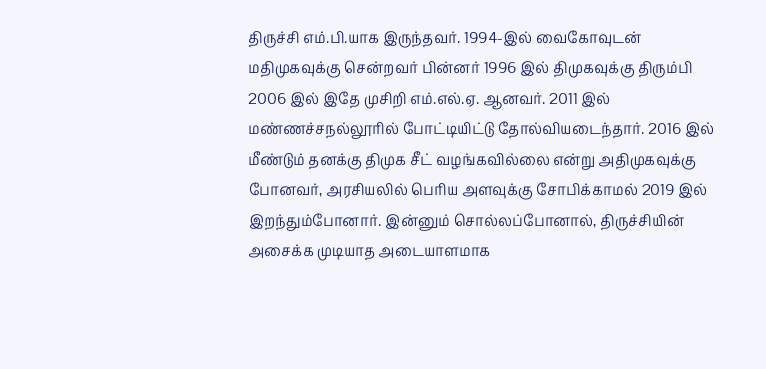திருச்சி எம்.பி.யாக இருந்தவர். 1994-இல் வைகோவுடன் மதிமுகவுக்கு சென்றவர் பின்னர் 1996 இல் திமுகவுக்கு திரும்பி 2006 இல் இதே முசிறி எம்.எல்.ஏ. ஆனவர். 2011 இல் மண்ணச்சநல்லூரில் போட்டியிட்டு தோல்வியடைந்தார். 2016 இல் மீண்டும் தனக்கு திமுக சீட் வழங்கவில்லை என்று அதிமுகவுக்கு போனவர், அரசியலில் பெரிய அளவுக்கு சோபிக்காமல் 2019 இல் இறந்தும்போனார். இன்னும் சொல்லப்போனால், திருச்சியின் அசைக்க முடியாத அடையாளமாக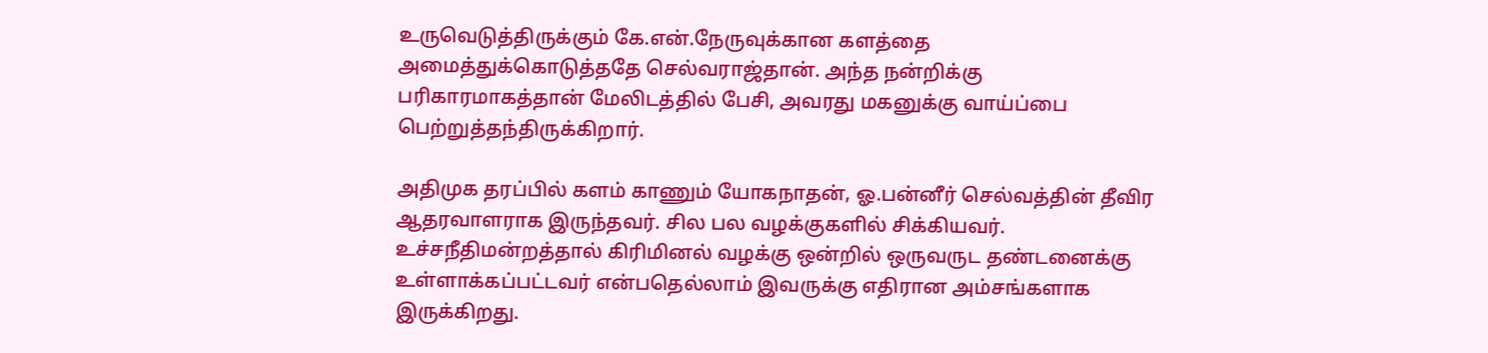உருவெடுத்திருக்கும் கே.என்.நேருவுக்கான களத்தை அமைத்துக்கொடுத்ததே செல்வராஜ்தான். அந்த நன்றிக்கு பரிகாரமாகத்தான் மேலிடத்தில் பேசி, அவரது மகனுக்கு வாய்ப்பை பெற்றுத்தந்திருக்கிறார்.

அதிமுக தரப்பில் களம் காணும் யோகநாதன், ஓ.பன்னீர் செல்வத்தின் தீவிர ஆதரவாளராக இருந்தவர். சில பல வழக்குகளில் சிக்கியவர். உச்சநீதிமன்றத்தால் கிரிமினல் வழக்கு ஒன்றில் ஒருவருட தண்டனைக்கு உள்ளாக்கப்பட்டவர் என்பதெல்லாம் இவருக்கு எதிரான அம்சங்களாக இருக்கிறது.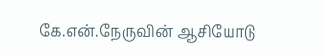கே.என்.நேருவின் ஆசியோடு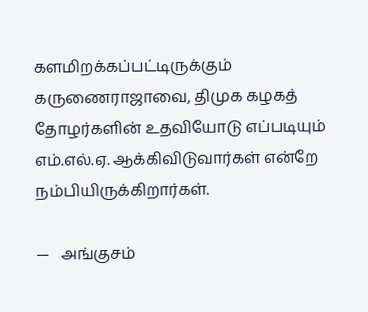களமிறக்கப்பட்டிருக்கும் கருணைராஜாவை, திமுக கழகத் தோழர்களின் உதவியோடு எப்படியும் எம்.எல்.ஏ. ஆக்கிவிடுவார்கள் என்றே நம்பியிருக்கிறார்கள்.

—   அங்குசம்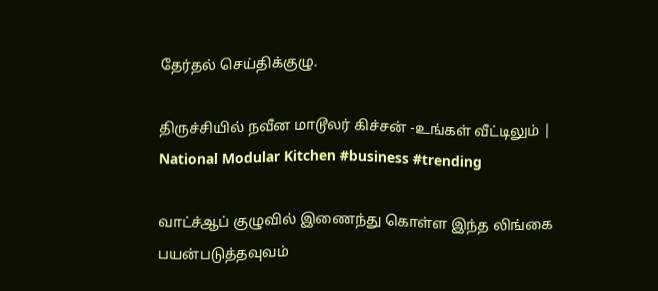தேர்தல் செய்திக்குழு.

திருச்சியில் நவீன மாடூலர் கிச்சன் -உங்கள் வீட்டிலும் | National Modular Kitchen #business #trending

வாட்ச்ஆப் குழுவில் இணைந்து கொள்ள இந்த லிங்கை பயன்படுத்தவுவம்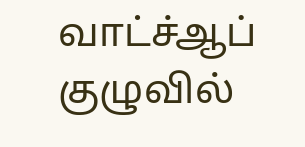வாட்ச்ஆப் குழுவில்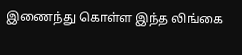இணைந்து கொள்ள இந்த லிங்கை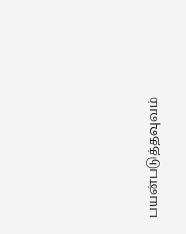பயன்படுத்தவுவம்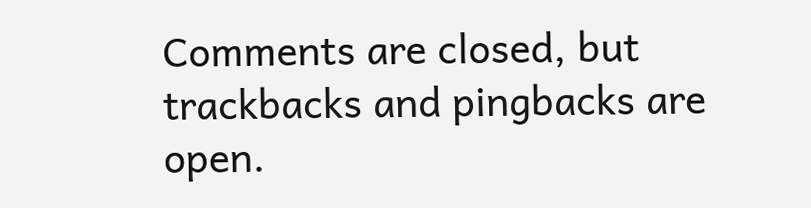Comments are closed, but trackbacks and pingbacks are open.